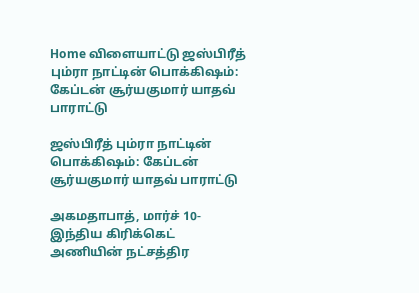Home விளையாட்டு ஜஸ்பிரீத் பும்ரா நாட்டின் பொக்கிஷம்: கேப்டன் சூர்யகுமார் யாதவ் பாராட்டு

ஜஸ்பிரீத் பும்ரா நாட்டின் பொக்கிஷம்: கேப்டன் சூர்யகுமார் யாதவ் பாராட்டு

அகமதாபாத், மார்ச் 10- இந்திய கிரிக்கெட் அணியின் நட்சத்திர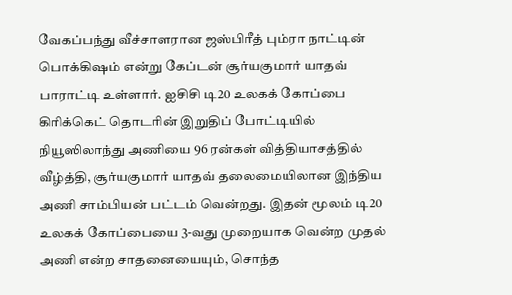வேகப்பந்து வீச்சாளரான ஜஸ்பிரீத் பும்ரா நாட்டின் பொக்கிஷம் என்று கேப்டன் சூர்யகுமார் யாதவ் பாராட்டி உள்ளார். ஐசிசி டி20 உலகக் கோப்பை கிரிக்கெட் தொடரின் இறுதிப் போட்டியில் நியூஸிலாந்து அணியை 96 ரன்கள் வித்தியாசத்தில் வீழ்த்தி, சூர்யகுமார் யாதவ் தலைமையிலான இந்திய அணி சாம்பியன் பட்டம் வென்றது. இதன் மூலம் டி20 உலகக் கோப்பையை 3-வது முறையாக வென்ற முதல் அணி என்ற சாதனையையும், சொந்த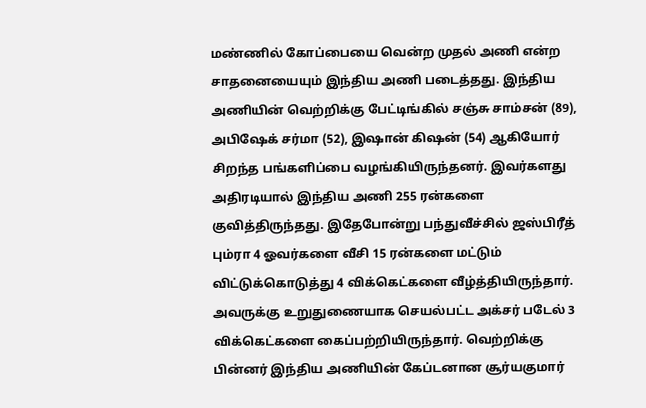மண்ணில் கோப்பையை வென்ற முதல் அணி என்ற சாதனையையும் இந்திய அணி படைத்தது. இந்திய அணியின் வெற்றிக்கு பேட்டிங்கில் சஞ்சு சாம்சன் (89), அபிஷேக் சர்மா (52), இஷான் கிஷன் (54) ஆகியோர் சிறந்த பங்களிப்பை வழங்கியிருந்தனர். இவர்களது அதிரடியால் இந்திய அணி 255 ரன்களை குவித்திருந்தது. இதேபோன்று பந்துவீச்சில் ஜஸ்பிரீத் பும்ரா 4 ஓவர்களை வீசி 15 ரன்களை மட்டும் விட்டுக்கொடுத்து 4 விக்கெட்களை வீழ்த்தியிருந்தார். அவருக்கு உறுதுணையாக செயல்பட்ட அக்சர் படேல் 3 விக்கெட்களை கைப்பற்றியிருந்தார். வெற்றிக்கு பின்னர் இந்திய அணியின் கேப்டனான சூர்யகுமார்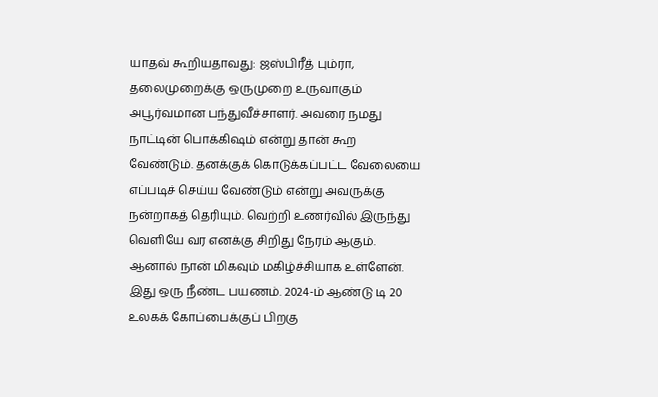யாதவ் கூறியதாவது: ஜஸ்பிரீத் பும்ரா, தலைமுறைக்கு ஒருமுறை உருவாகும் அபூர்வமான பந்துவீச்சாளர். அவரை நமது நாட்டின் பொக்கிஷம் என்று தான் கூற வேண்டும். தனக்குக் கொடுக்கப்பட்ட வேலையை எப்படிச் செய்ய வேண்டும் என்று அவருக்கு நன்றாகத் தெரியும். வெற்றி உணர்வில் இருந்து வெளியே வர எனக்கு சிறிது நேரம் ஆகும். ஆனால் நான் மிகவும் மகிழ்ச்சியாக உள்ளேன். இது ஒரு நீண்ட பயணம். 2024-ம் ஆண்டு டி 20 உலகக் கோப்பைக்குப் பிறகு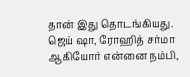தான் இது தொடங்கியது. ஜெய் ஷா, ரோஹித் சர்மா ஆகியோர் என்னை நம்பி,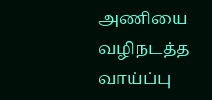அணியை வழிநடத்த வாய்ப்பு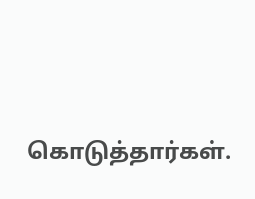கொடுத்தார்கள்.